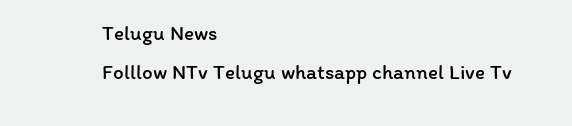Telugu News
Folllow NTv Telugu whatsapp channel Live Tv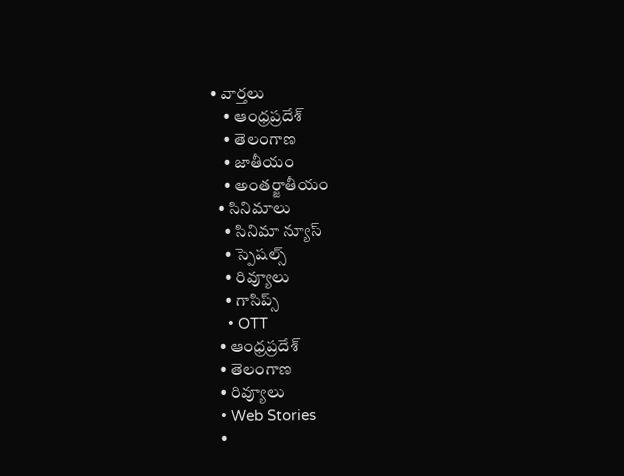• వార్తలు
    • ఆంధ్రప్రదేశ్
    • తెలంగాణ
    • జాతీయం
    • అంతర్జాతీయం
  • సినిమాలు
    • సినిమా న్యూస్
    • స్పెషల్స్
    • రివ్యూలు
    • గాసిప్స్
    • OTT
  • ఆంధ్రప్రదేశ్
  • తెలంగాణ
  • రివ్యూలు
  • Web Stories
  •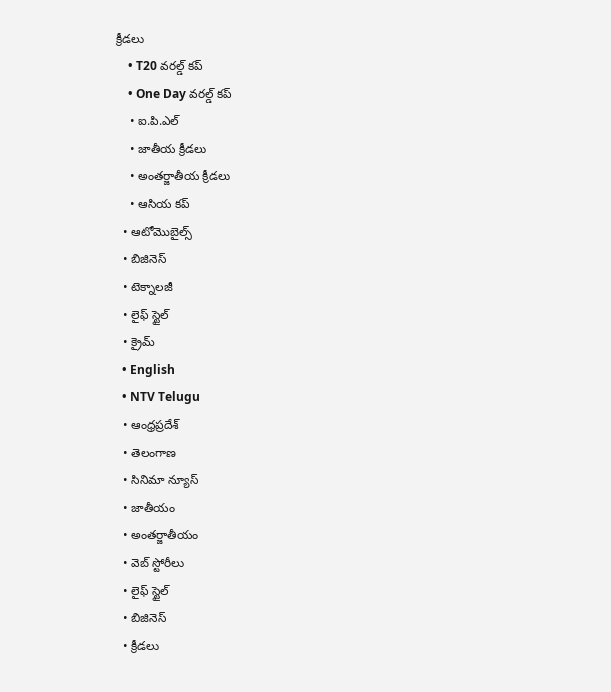క్రీడలు
    • T20 వరల్డ్ కప్
    • One Day వరల్డ్ కప్
    • ఐ.పి.ఎల్
    • జాతీయ క్రీడలు
    • అంతర్జాతీయ క్రీడలు
    • ఆసియ కప్
  • ఆటోమొబైల్స్
  • బిజినెస్‌
  • టెక్నాలజీ
  • లైఫ్ స్టైల్
  • క్రైమ్
  • English
  • NTV Telugu
  • ఆంధ్రప్రదేశ్
  • తెలంగాణ
  • సినిమా న్యూస్
  • జాతీయం
  • అంతర్జాతీయం
  • వెబ్ స్టోరీలు
  • లైఫ్ స్టైల్
  • బిజినెస్‌
  • క్రీడలు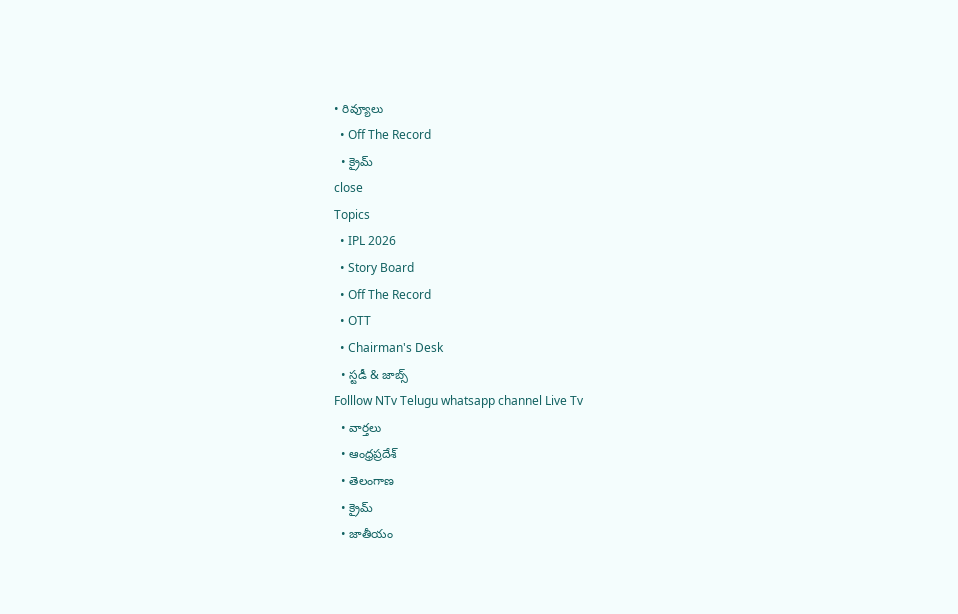• రివ్యూలు
  • Off The Record
  • క్రైమ్
close
Topics
  • IPL 2026
  • Story Board
  • Off The Record
  • OTT
  • Chairman's Desk
  • స్టడీ & జాబ్స్
Folllow NTv Telugu whatsapp channel Live Tv
  • వార్తలు
  • ఆంధ్రప్రదేశ్
  • తెలంగాణ
  • క్రైమ్
  • జాతీయం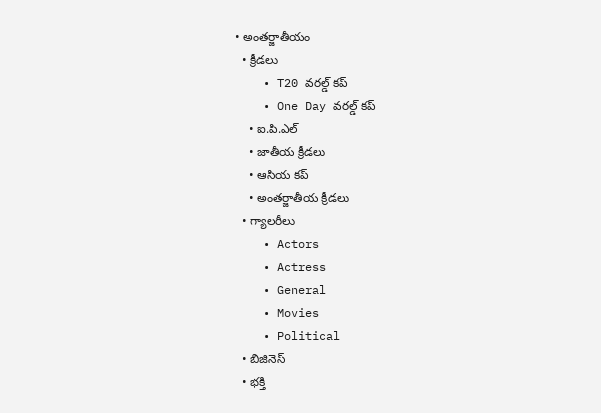• అంతర్జాతీయం
  • క్రీడలు
    • T20 వరల్డ్ కప్
    • One Day వరల్డ్ కప్
    • ఐ.పి.ఎల్
    • జాతీయ క్రీడలు
    • ఆసియ కప్
    • అంతర్జాతీయ క్రీడలు
  • గ్యాలరీలు
    • Actors
    • Actress
    • General
    • Movies
    • Political
  • బిజినెస్‌
  • భక్తి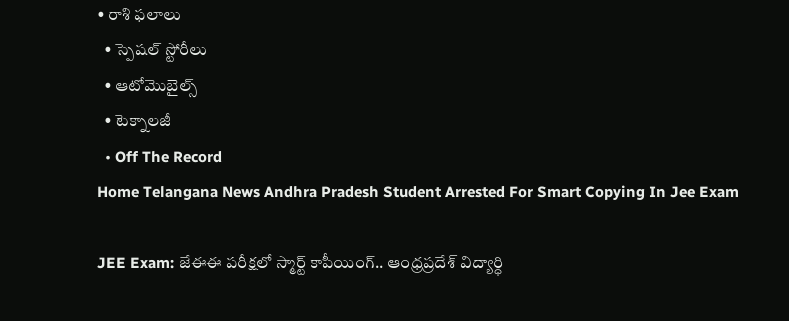• రాశి ఫలాలు
  • స్పెషల్‌ స్టోరీలు
  • ఆటోమొబైల్స్
  • టెక్నాలజీ
  • Off The Record
Home Telangana News Andhra Pradesh Student Arrested For Smart Copying In Jee Exam

JEE Exam: జేఈఈ పరీక్షలో స్మార్ట్ కాపీయింగ్.. ఆంధ్రప్రదేశ్‌ విద్యార్ధి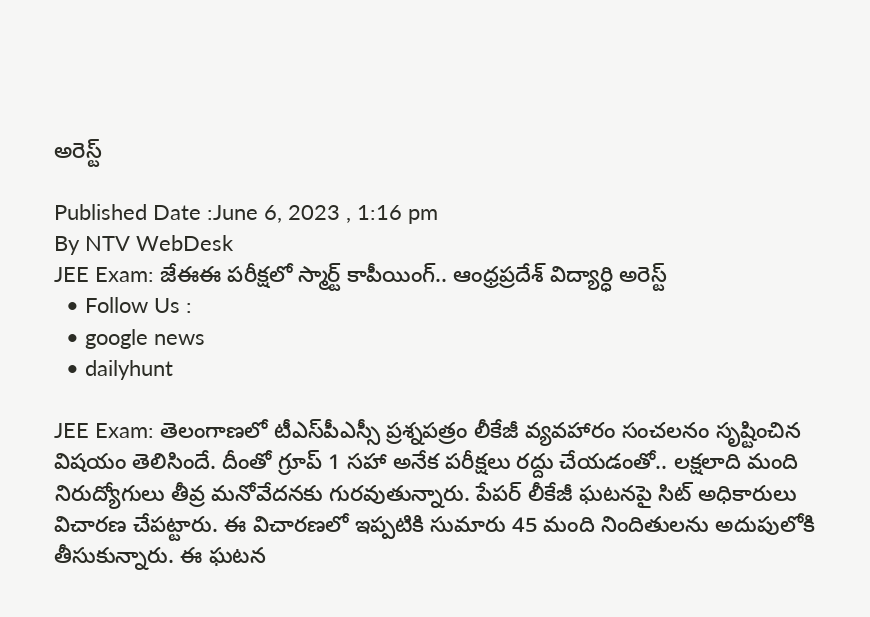అరెస్ట్‌

Published Date :June 6, 2023 , 1:16 pm
By NTV WebDesk
JEE Exam: జేఈఈ పరీక్షలో స్మార్ట్ కాపీయింగ్.. ఆంధ్రప్రదేశ్‌ విద్యార్ధి అరెస్ట్‌
  • Follow Us :
  • google news
  • dailyhunt

JEE Exam: తెలంగాణలో టీఎస్‌పీఎస్సీ ప్రశ్నపత్రం లీకేజీ వ్యవహారం సంచలనం సృష్టించిన విషయం తెలిసిందే. దీంతో గ్రూప్ 1 సహా అనేక పరీక్షలు రద్దు చేయడంతో.. లక్షలాది మంది నిరుద్యోగులు తీవ్ర మనోవేదనకు గురవుతున్నారు. పేపర్ లీకేజీ ఘటనపై సిట్ అధికారులు విచారణ చేపట్టారు. ఈ విచారణలో ఇప్పటికి సుమారు 45 మంది నిందితులను అదుపులోకి తీసుకున్నారు. ఈ ఘటన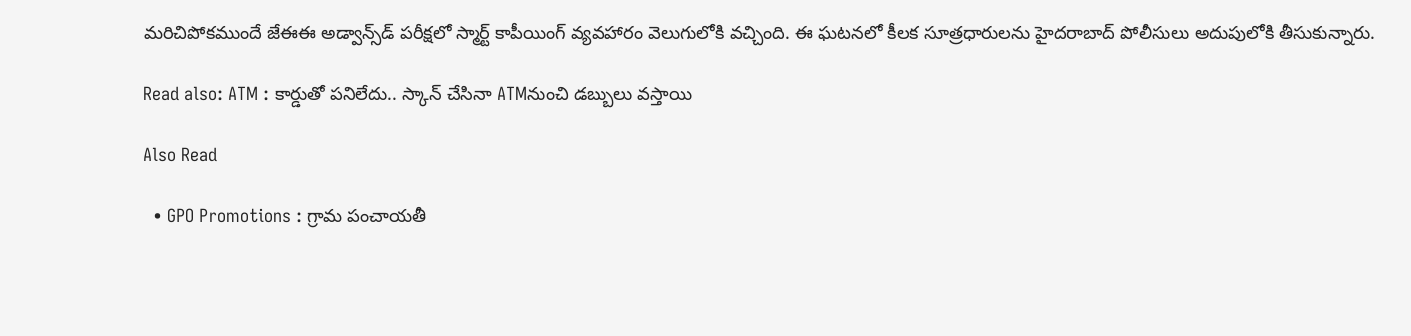మరిచిపోకముందే జేఈఈ అడ్వాన్స్‌డ్ పరీక్షలో స్మార్ట్ కాపీయింగ్ వ్యవహారం వెలుగులోకి వచ్చింది. ఈ ఘటనలో కీలక సూత్రధారులను హైదరాబాద్ పోలీసులు అదుపులోకి తీసుకున్నారు.

Read also: ATM : కార్డుతో పనిలేదు.. స్కాన్ చేసినా ATMనుంచి డబ్బులు వస్తాయి

Also Read

  • GPO Promotions : గ్రామ పంచాయతీ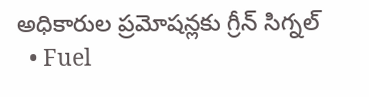అధికారుల ప్రమోషన్లకు గ్రీన్ సిగ్నల్
  • Fuel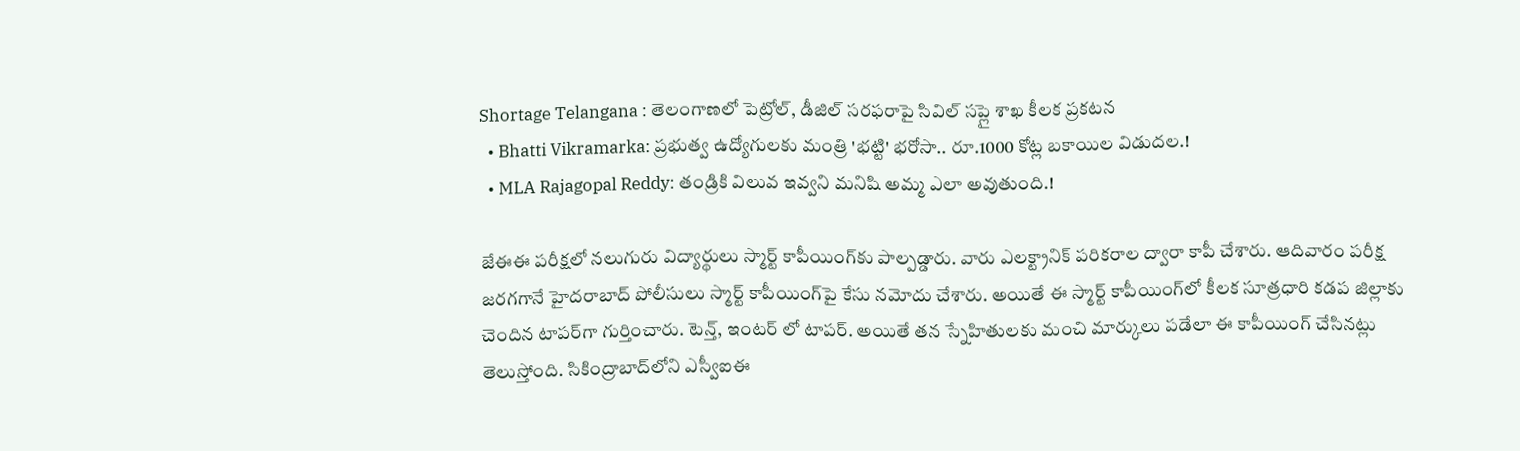Shortage Telangana : తెలంగాణలో పెట్రోల్, డీజిల్ సరఫరాపై సివిల్ సప్లై శాఖ కీలక ప్రకటన
  • Bhatti Vikramarka: ప్రభుత్వ ఉద్యోగులకు మంత్రి 'భట్టి' భరోసా.. రూ.1000 కోట్ల బకాయిల విడుదల.!
  • MLA Rajagopal Reddy: తండ్రికి విలువ ఇవ్వని మనిషి అమ్మ ఎలా అవుతుంది.!

జేఈఈ పరీక్షలో నలుగురు విద్యార్థులు స్మార్ట్ కాపీయింగ్‌కు పాల్పడ్డారు. వారు ఎలక్ట్రానిక్ పరికరాల ద్వారా కాపీ చేశారు. ఆదివారం పరీక్ష జరగగానే హైదరాబాద్ పోలీసులు స్మార్ట్ కాపీయింగ్‌పై కేసు నమోదు చేశారు. అయితే ఈ స్మార్ట్ కాపీయింగ్‌లో కీలక సూత్రధారి కడప జిల్లాకు చెందిన టాపర్‌గా గుర్తించారు. టెన్త్, ఇంటర్ లో టాపర్. అయితే తన స్నేహితులకు మంచి మార్కులు పడేలా ఈ కాపీయింగ్ చేసినట్లు తెలుస్తోంది. సికింద్రాబాద్‌లోని ఎస్వీఐఈ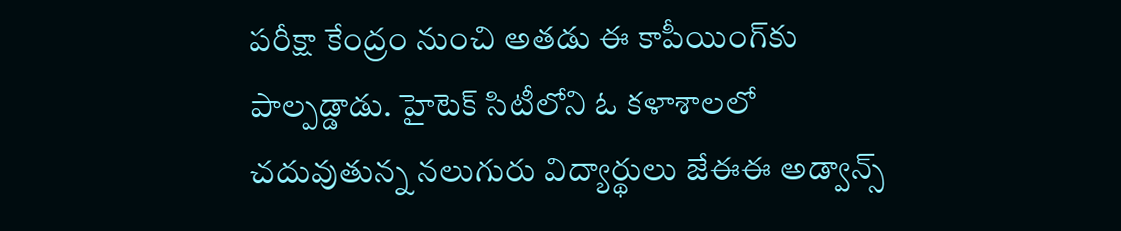పరీక్షా కేంద్రం నుంచి అతడు ఈ కాపీయింగ్‌కు పాల్పడ్డాడు. హైటెక్ సిటీలోని ఓ కళాశాలలో చదువుతున్న నలుగురు విద్యార్థులు జేఈఈ అడ్వాన్స్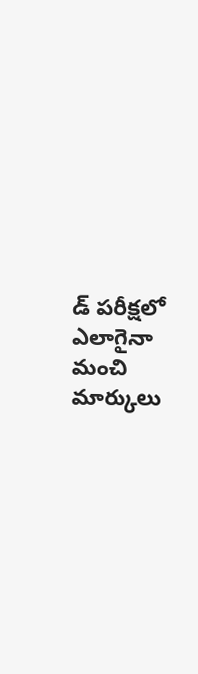డ్ పరీక్షలో ఎలాగైనా మంచి మార్కులు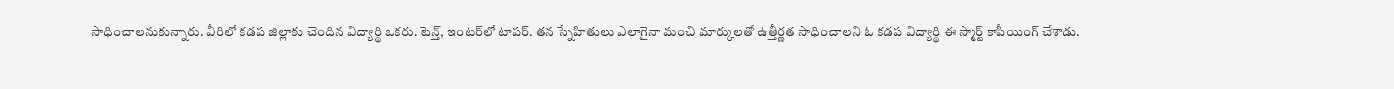సాధించాలనుకున్నారు. వీరిలో కడప జిల్లాకు చెందిన విద్యార్థి ఒకరు. టెన్త్, ఇంటర్‌లో టాపర్. తన స్నేహితులు ఎలాగైనా మంచి మార్కులతో ఉత్తీర్ణత సాధించాలని ఓ కడప విద్యార్థి ఈ స్మార్ట్ కాపీయింగ్ చేశాడు.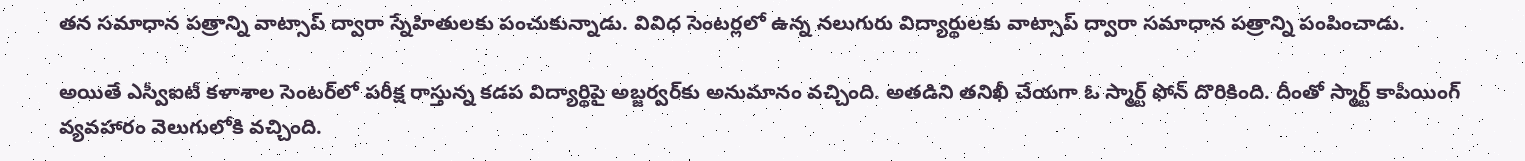తన సమాధాన పత్రాన్ని వాట్సాప్ ద్వారా స్నేహితులకు పంచుకున్నాడు. వివిధ సెంటర్లలో ఉన్న నలుగురు విద్యార్థులకు వాట్సాప్ ద్వారా సమాధాన పత్రాన్ని పంపించాడు.

అయితే ఎస్వీఐటీ కళాశాల సెంటర్‌లో పరీక్ష రాస్తున్న కడప విద్యార్థిపై అబ్జర్వర్‌కు అనుమానం వచ్చింది. అతడిని తనిఖీ చేయగా ఓ స్మార్ట్ ఫోన్ దొరికింది. దీంతో స్మార్ట్ కాపీయింగ్ వ్యవహారం వెలుగులోకి వచ్చింది.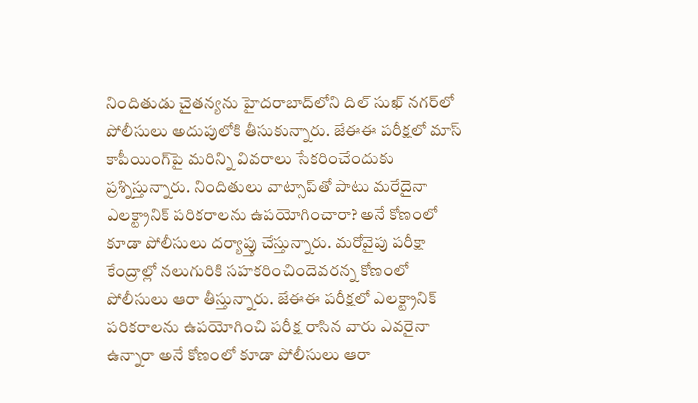నిందితుడు చైతన్యను హైదరాబాద్‌లోని దిల్‌ సుఖ్‌ నగర్‌లో పోలీసులు అదుపులోకి తీసుకున్నారు. జేఈఈ పరీక్షలో మాస్ కాపీయింగ్‌పై మరిన్ని వివరాలు సేకరించేందుకు ప్రశ్నిస్తున్నారు. నిందితులు వాట్సాప్‌తో పాటు మరేదైనా ఎలక్ట్రానిక్ పరికరాలను ఉపయోగించారా? అనే కోణంలో కూడా పోలీసులు దర్యాప్తు చేస్తున్నారు. మరోవైపు పరీక్షా కేంద్రాల్లో నలుగురికి సహకరించిందెవరన్న కోణంలో పోలీసులు ఆరా తీస్తున్నారు. జేఈఈ పరీక్షలో ఎలక్ట్రానిక్ పరికరాలను ఉపయోగించి పరీక్ష రాసిన వారు ఎవరైనా ఉన్నారా అనే కోణంలో కూడా పోలీసులు ఆరా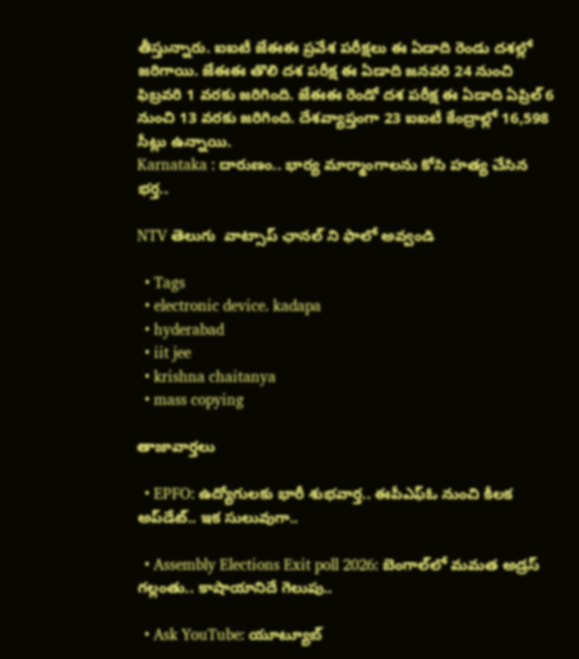తీస్తున్నారు. ఐఐటీ జేఈఈ ప్రవేశ పరీక్షలు ఈ ఏడాది రెండు దశల్లో జరిగాయి. జేఈఈ తొలి దశ పరీక్ష ఈ ఏడాది జనవరి 24 నుంచి ఫిబ్రవరి 1 వరకు జరిగింది. జేఈఈ రెండో దశ పరీక్ష ఈ ఏడాది ఏప్రిల్ 6 నుంచి 13 వరకు జరిగింది. దేశవ్యాప్తంగా 23 ఐఐటీ కేంద్రాల్లో 16,598 సీట్లు ఉన్నాయి.
Karnataka : దారుణం.. భార్య మార్మాంగాలను కోసి హత్య చేసిన భర్త..

NTV తెలుగు  వాట్సాప్ ఛానల్ ని ఫాలో అవ్వండి

  • Tags
  • electronic device. kadapa
  • hyderabad
  • iit jee
  • krishna chaitanya
  • mass copying

తాజావార్తలు

  • EPFO: ఉద్యోగులకు భారీ శుభవార్త.. ఈపీఎఫ్ఓ నుంచి కీలక అప్‌డేట్.. ఇక సులువుగా..

  • Assembly Elections Exit poll 2026: బెంగాల్‌లో మమత అడ్రస్ గల్లంతు.. కాషాయానిదే గెలుపు..

  • Ask YouTube: యూట్యూబ్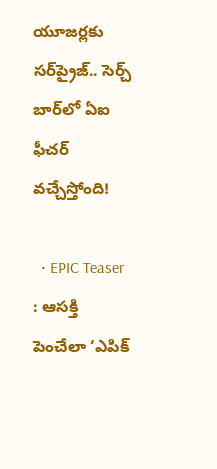యూజర్లకు సర్‌ప్రైజ్.. సెర్చ్ బార్‌లో ఏఐ ఫీచర్ వచ్చేస్తోంది!

  • EPIC Teaser : ఆసక్తి పెంచేలా ‘ఎపిక్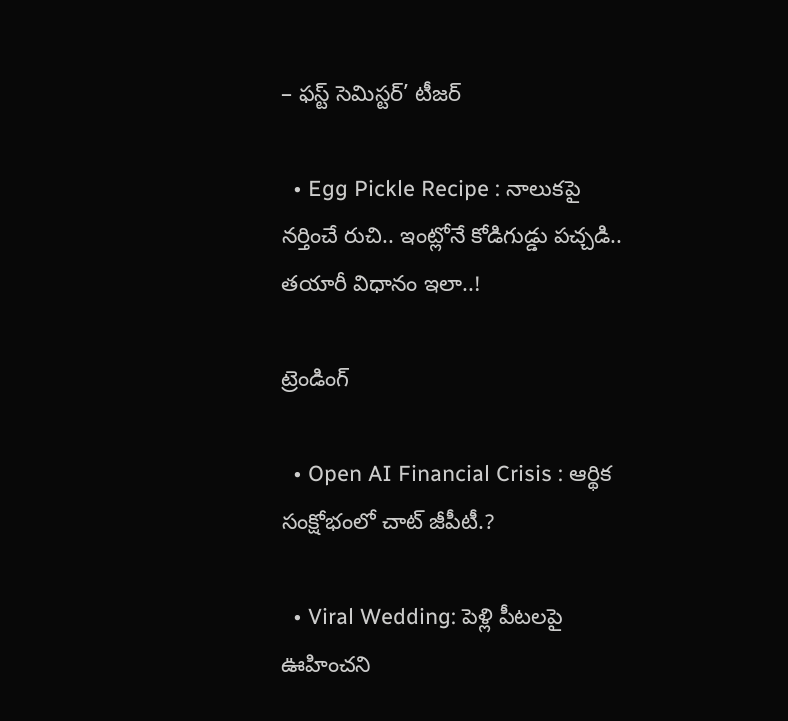– ఫస్ట్ సెమిస్టర్’ టీజర్

  • Egg Pickle Recipe : నాలుకపై నర్తించే రుచి.. ఇంట్లోనే కోడిగుడ్డు పచ్చడి.. తయారీ విధానం ఇలా..!

ట్రెండింగ్‌

  • Open AI Financial Crisis : ఆర్థిక సంక్షోభంలో చాట్ జీపీటీ.?

  • Viral Wedding: పెళ్లి పీటలపై ఊహించని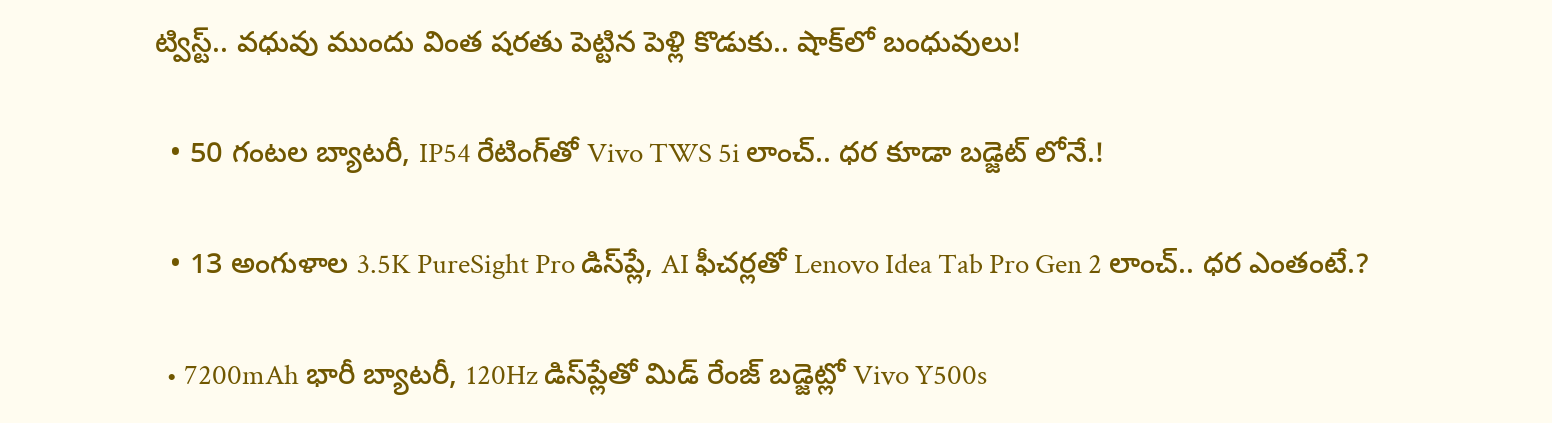ట్విస్ట్.. వధువు ముందు వింత షరతు పెట్టిన పెళ్లి కొడుకు.. షాక్‌లో బంధువులు!

  • 50 గంటల బ్యాటరీ, IP54 రేటింగ్‌తో Vivo TWS 5i లాంచ్.. ధర కూడా బడ్జెట్ లోనే.!

  • 13 అంగుళాల 3.5K PureSight Pro డిస్‌ప్లే, AI ఫీచర్లతో Lenovo Idea Tab Pro Gen 2 లాంచ్.. ధర ఎంతంటే.?

  • 7200mAh భారీ బ్యాటరీ, 120Hz డిస్‌ప్లేతో మిడ్ రేంజ్ బడ్జెట్లో Vivo Y500s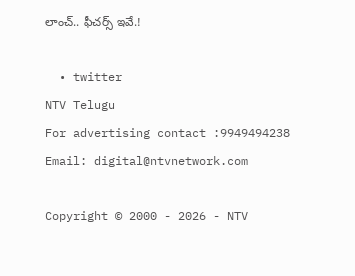లాంచ్.. ఫీచర్స్ ఇవే.!

  • twitter
NTV Telugu
For advertising contact :9949494238
Email: digital@ntvnetwork.com

Copyright © 2000 - 2026 - NTV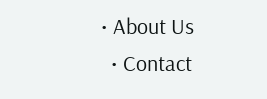• About Us
  • Contact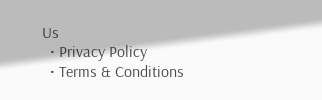Us
  • Privacy Policy
  • Terms & Conditions